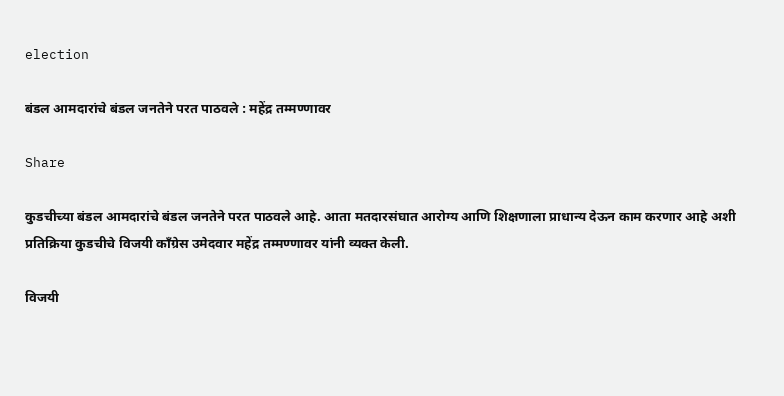election

बंडल आमदारांचे बंडल जनतेने परत पाठवले : महेंद्र तम्मण्णावर

Share

कुडचीच्या बंडल आमदारांचे बंडल जनतेने परत पाठवले आहे. आता मतदारसंघात आरोग्य आणि शिक्षणाला प्राधान्य देऊन काम करणार आहे अशी प्रतिक्रिया कुडचीचे विजयी काँग्रेस उमेदवार महेंद्र तम्मण्णावर यांनी व्यक्त केली.

विजयी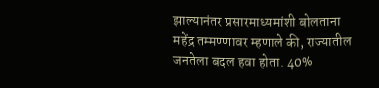झाल्यानंतर प्रसारमाध्यमांशी बोलताना महेंद्र तम्मण्णावर म्हणाले की, राज्यातील जनतेला बदल हवा होता. 40%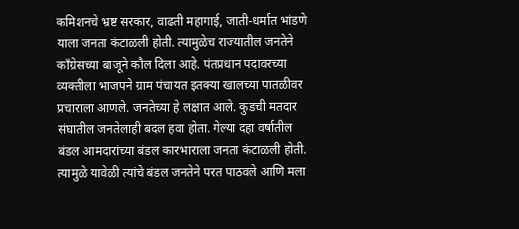कमिशनचे भ्रष्ट सरकार, वाढती महागाई, जाती-धर्मात भांडणे याला जनता कंटाळली होती. त्यामुळेच राज्यातील जनतेने काँग्रेसच्या बाजूने कौल दिला आहे. पंतप्रधान पदावरच्या व्यक्तीला भाजपने ग्राम पंचायत इतक्या खालच्या पातळीवर प्रचाराला आणले. जनतेच्या हे लक्षात आले. कुडची मतदार संघातील जनतेलाही बदल हवा होता. गेल्या दहा वर्षातील बंडल आमदारांच्या बंडल कारभाराला जनता कंटाळली होती. त्यामुळे यावेळी त्यांचे बंडल जनतेने परत पाठवले आणि मला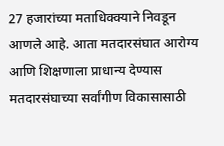27 हजारांच्या मताधिक्क्याने निवडून आणले आहे. आता मतदारसंघात आरोग्य आणि शिक्षणाला प्राधान्य देण्यास मतदारसंघाच्या सर्वांगीण विकासासाठी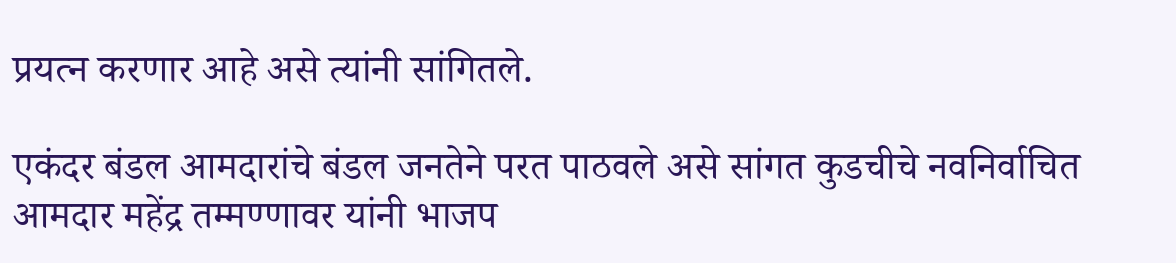प्रयत्न करणार आहे असे त्यांनी सांगितले.

एकंदर बंडल आमदारांचे बंडल जनतेने परत पाठवले असे सांगत कुडचीचे नवनिर्वाचित आमदार महेंद्र तम्मण्णावर यांनी भाजप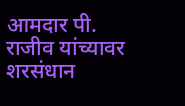आमदार पी. राजीव यांच्यावर शरसंधान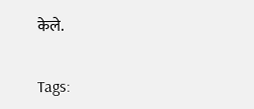केले.

Tags: